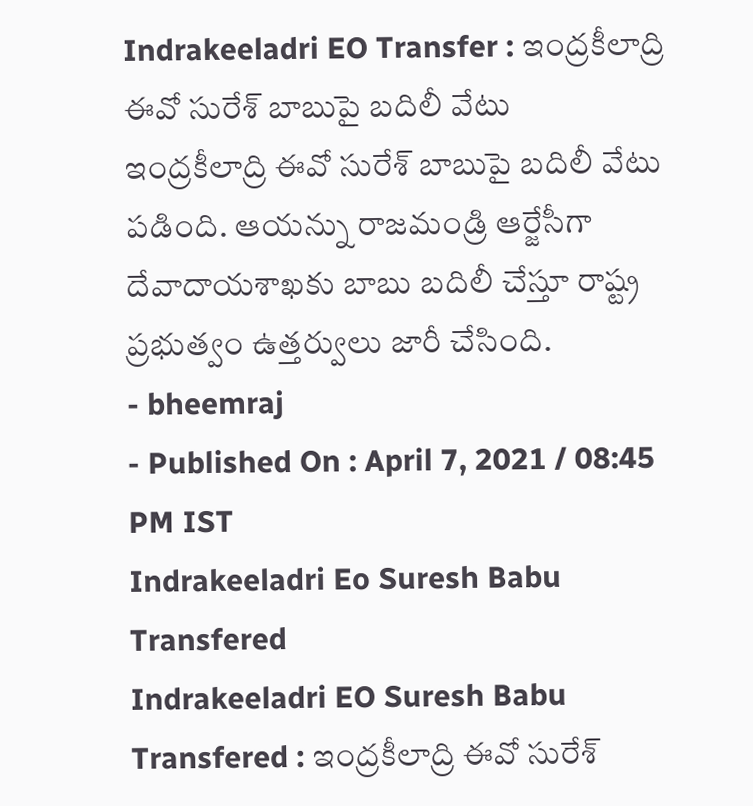Indrakeeladri EO Transfer : ఇంద్రకీలాద్రి ఈవో సురేశ్ బాబుపై బదిలీ వేటు
ఇంద్రకీలాద్రి ఈవో సురేశ్ బాబుపై బదిలీ వేటు పడింది. ఆయన్ను రాజమండ్రి ఆర్జేసీగా దేవాదాయశాఖకు బాబు బదిలీ చేస్తూ రాష్ట్ర ప్రభుత్వం ఉత్తర్వులు జారీ చేసింది.
- bheemraj
- Published On : April 7, 2021 / 08:45 PM IST
Indrakeeladri Eo Suresh Babu Transfered
Indrakeeladri EO Suresh Babu Transfered : ఇంద్రకీలాద్రి ఈవో సురేశ్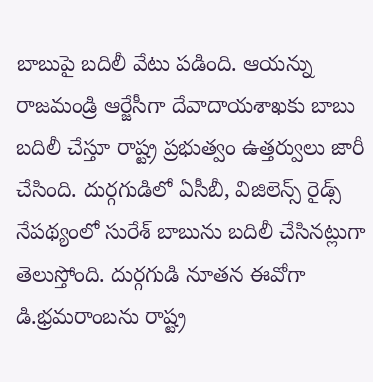బాబుపై బదిలీ వేటు పడింది. ఆయన్ను రాజమండ్రి ఆర్జేసీగా దేవాదాయశాఖకు బాబు బదిలీ చేస్తూ రాష్ట్ర ప్రభుత్వం ఉత్తర్వులు జారీ చేసింది. దుర్గగుడిలో ఏసీబీ, విజిలెన్స్ రైడ్స్ నేపథ్యంలో సురేశ్ బాబును బదిలీ చేసినట్లుగా తెలుస్తోంది. దుర్గగుడి నూతన ఈవోగా డి.భ్రమరాంబను రాష్ట్ర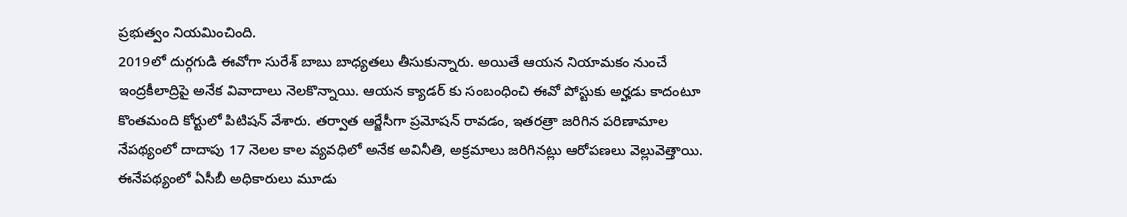ప్రభుత్వం నియమించింది.
2019లో దుర్గగుడి ఈవోగా సురేశ్ బాబు బాధ్యతలు తీసుకున్నారు. అయితే ఆయన నియామకం నుంచే ఇంద్రకీలాద్రిపై అనేక వివాదాలు నెలకొన్నాయి. ఆయన క్యాడర్ కు సంబంధించి ఈవో పోస్టుకు అర్హడు కాదంటూ కొంతమంది కోర్టులో పిటిషన్ వేశారు. తర్వాత ఆర్జేసీగా ప్రమోషన్ రావడం, ఇతరత్రా జరిగిన పరిణామాల నేపథ్యంలో దాదాపు 17 నెలల కాల వ్యవధిలో అనేక అవినీతి, అక్రమాలు జరిగినట్లు ఆరోపణలు వెల్లువెత్తాయి.
ఈనేపథ్యంలో ఏసీబీ అధికారులు మూడు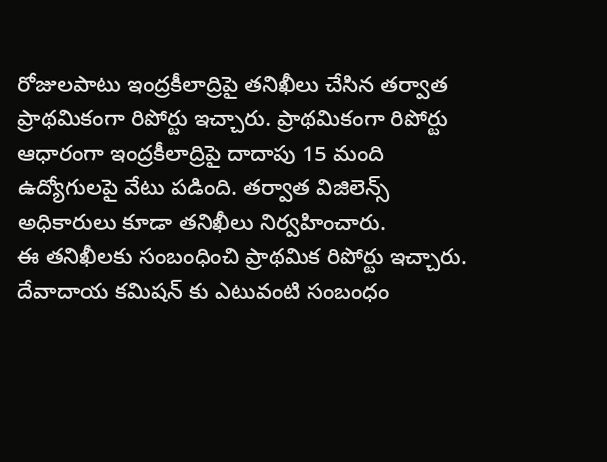రోజులపాటు ఇంద్రకీలాద్రిపై తనిఖీలు చేసిన తర్వాత ప్రాథమికంగా రిపోర్టు ఇచ్చారు. ప్రాథమికంగా రిపోర్టు ఆధారంగా ఇంద్రకీలాద్రిపై దాదాపు 15 మంది ఉద్యోగులపై వేటు పడింది. తర్వాత విజిలెన్స్ అధికారులు కూడా తనిఖీలు నిర్వహించారు.
ఈ తనిఖీలకు సంబంధించి ప్రాథమిక రిపోర్టు ఇచ్చారు. దేవాదాయ కమిషన్ కు ఎటువంటి సంబంధం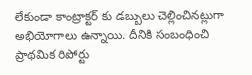లేకుండా కాంట్రాక్టర్ కు డబ్బులు చెల్లించినట్లుగా అభియోగాలు ఉన్నాయి. దీనికి సంబంధించి ప్రాథమిక రిపోర్టు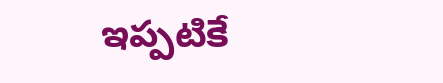ఇప్పటికే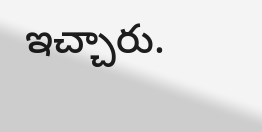ఇచ్చారు.